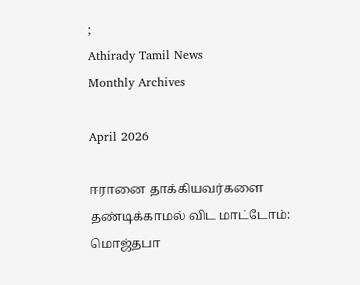;
Athirady Tamil News
Monthly Archives

April 2026

ஈரானை தாக்கியவர்களை தண்டிக்காமல் விட மாட்டோம்: மொஜ்தபா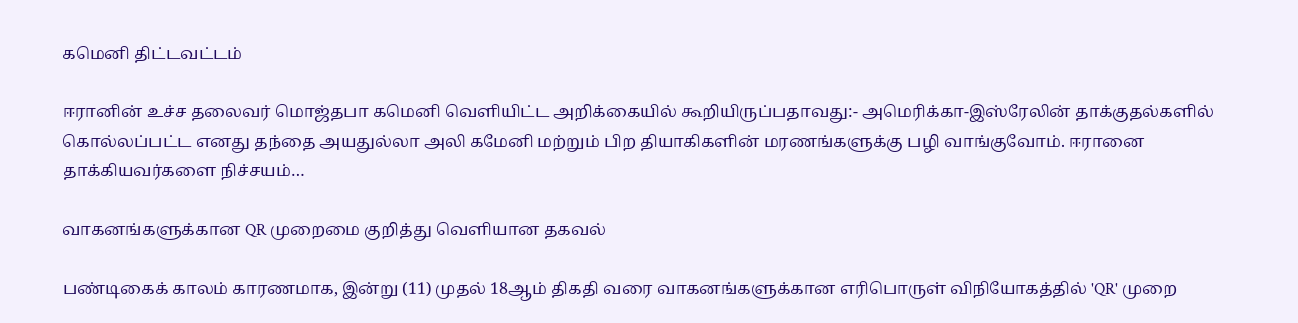கமெனி திட்டவட்டம்

ஈரானின் உச்ச தலைவர் மொஜ்தபா கமெனி வெளியிட்ட அறிக்கையில் கூறியிருப்பதாவது:- அமெரிக்கா-இஸ்ரேலின் தாக்குதல்களில் கொல்லப்பட்ட எனது தந்தை அயதுல்லா அலி கமேனி மற்றும் பிற தியாகிகளின் மரணங்களுக்கு பழி வாங்குவோம். ஈரானை தாக்கியவர்களை நிச்சயம்…

வாகனங்களுக்கான QR முறைமை குறித்து வெளியான தகவல்

பண்டிகைக் காலம் காரணமாக, இன்று (11) முதல் 18ஆம் திகதி வரை வாகனங்களுக்கான எரிபொருள் விநியோகத்தில் 'QR' முறை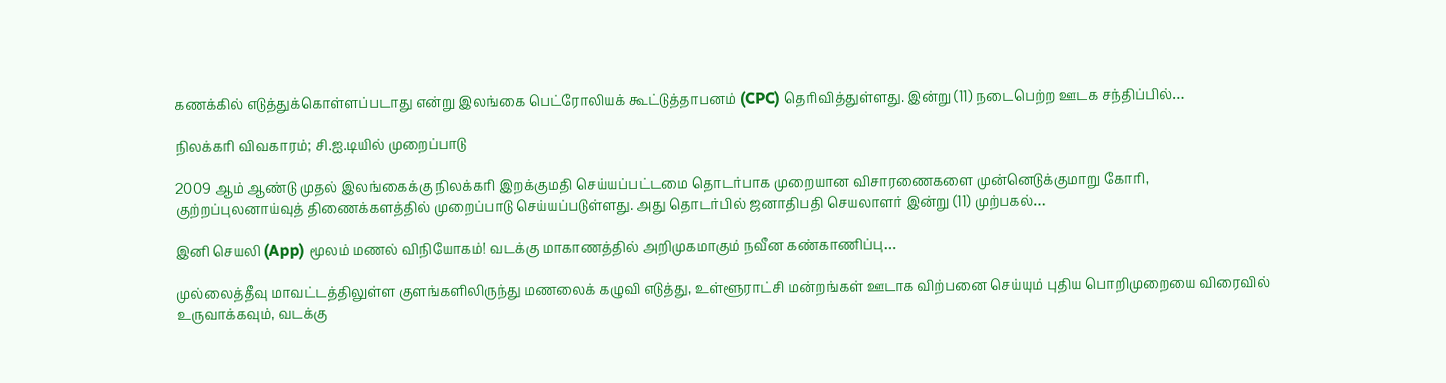கணக்கில் எடுத்துக்கொள்ளப்படாது என்று இலங்கை பெட்ரோலியக் கூட்டுத்தாபனம் (CPC) தெரிவித்துள்ளது. இன்று (11) நடைபெற்ற ஊடக சந்திப்பில்…

நிலக்கரி விவகாரம்; சி.ஐ.டியில் முறைப்பாடு

2009 ஆம் ஆண்டு முதல் இலங்கைக்கு நிலக்கரி இறக்குமதி செய்யப்பட்டமை தொடர்பாக முறையான விசாரணைகளை முன்னெடுக்குமாறு கோரி, குற்றப்புலனாய்வுத் திணைக்களத்தில் முறைப்பாடு செய்யப்படுள்ளது. அது தொடர்பில் ஜனாதிபதி செயலாளர் இன்று (11) முற்பகல்…

இனி செயலி (App) மூலம் மணல் விநியோகம்! வடக்கு மாகாணத்தில் அறிமுகமாகும் நவீன கண்காணிப்பு…

முல்லைத்தீவு மாவட்டத்திலுள்ள குளங்களிலிருந்து மணலைக் கழுவி எடுத்து, உள்ளூராட்சி மன்றங்கள் ஊடாக விற்பனை செய்யும் புதிய பொறிமுறையை விரைவில் உருவாக்கவும், வடக்கு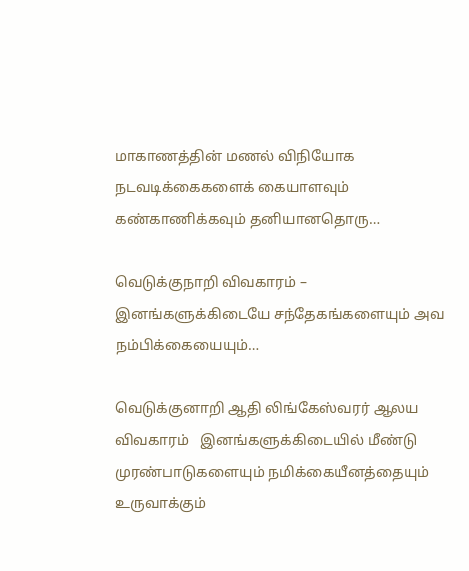மாகாணத்தின் மணல் விநியோக நடவடிக்கைகளைக் கையாளவும் கண்காணிக்கவும் தனியானதொரு…

வெடுக்குநாறி விவகாரம் – இனங்களுக்கிடையே சந்தேகங்களையும் அவ நம்பிக்கையையும்…

வெடுக்குனாறி ஆதி லிங்கேஸ்வரர் ஆலய விவகாரம்   இனங்களுக்கிடையில் மீண்டு முரண்பாடுகளையும் நமிக்கையீனத்தையும் உருவாக்கும்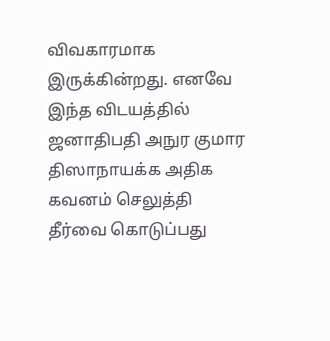விவகாரமாக இருக்கின்றது. எனவே இந்த விடயத்தில் ஜனாதிபதி அநுர குமார திஸாநாயக்க அதிக கவனம் செலுத்தி தீர்வை கொடுப்பது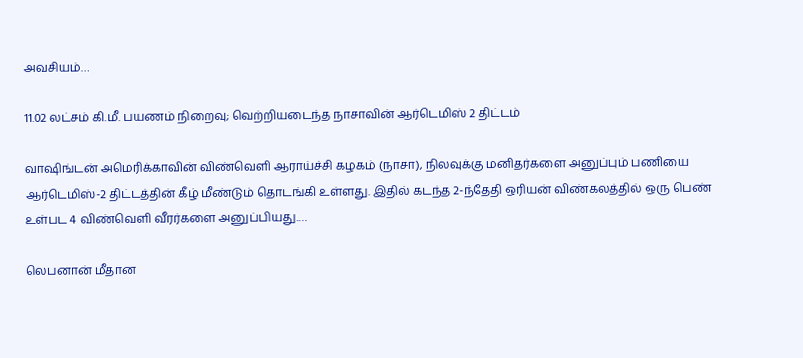அவசியம்…

11.02 லட்சம் கி.மீ. பயணம் நிறைவு; வெற்றியடைந்த நாசாவின் ஆர்டெமிஸ் 2 திட்டம்

வாஷிங்டன் அமெரிக்காவின் விண்வெளி ஆராய்ச்சி கழகம் (நாசா), நிலவுக்கு மனிதர்களை அனுப்பும் பணியை ஆர்டெமிஸ்-2 திட்டத்தின் கீழ் மீண்டும் தொடங்கி உள்ளது. இதில் கடந்த 2-ந்தேதி ஒரியன் விண்கலத்தில் ஒரு பெண் உள்பட 4 விண்வெளி வீரர்களை அனுப்பியது.…

லெபனான் மீதான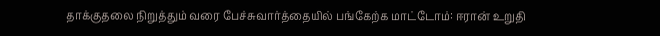தாக்குதலை நிறுத்தும் வரை பேச்சுவார்த்தையில் பங்கேற்க மாட்டோம்: ஈரான் உறுதி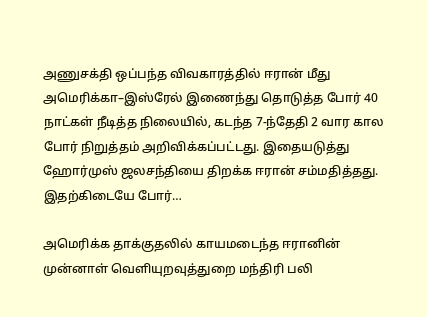அணுசக்தி ஒப்பந்த விவகாரத்தில் ஈரான் மீது அமெரிக்கா–இஸ்ரேல் இணைந்து தொடுத்த போர் 40 நாட்கள் நீடித்த நிலையில், கடந்த 7-ந்தேதி 2 வார கால போர் நிறுத்தம் அறிவிக்கப்பட்டது. இதையடுத்து ஹோர்முஸ் ஜலசந்தியை திறக்க ஈரான் சம்மதித்தது. இதற்கிடையே போர்…

அமெரிக்க தாக்குதலில் காயமடைந்த ஈரானின் முன்னாள் வெளியுறவுத்துறை மந்திரி பலி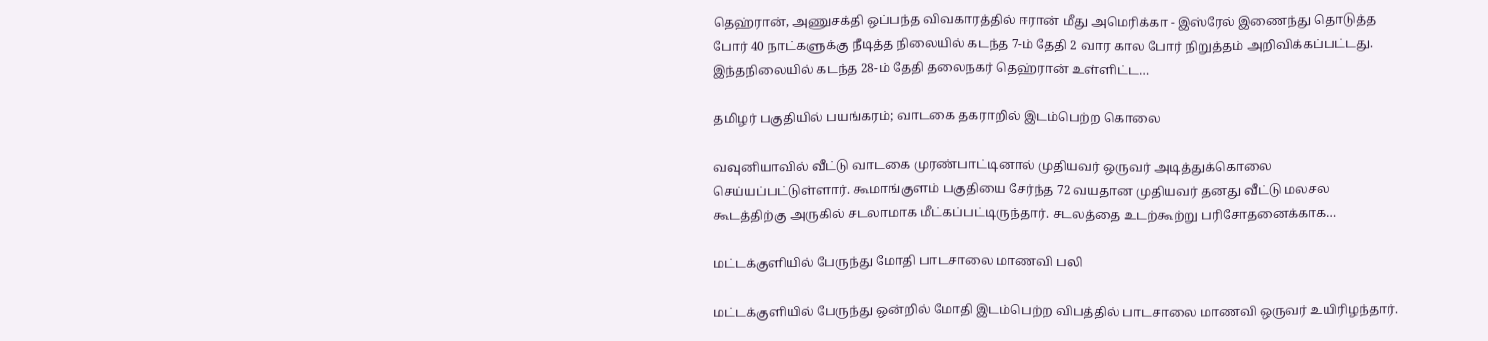தெஹ்ரான், அணுசக்தி ஒப்பந்த விவகாரத்தில் ஈரான் மீது அமெரிக்கா - இஸ்ரேல் இணைந்து தொடுத்த போர் 40 நாட்களுக்கு நீடித்த நிலையில் கடந்த 7-ம் தேதி 2 வார கால போர் நிறுத்தம் அறிவிக்கப்பட்டது. இந்தநிலையில் கடந்த 28-ம் தேதி தலைநகர் தெஹ்ரான் உள்ளிட்ட…

தமிழர் பகுதியில் பயங்கரம்; வாடகை தகராறில் இடம்பெற்ற கொலை

வவுனியாவில் வீட்டு வாடகை முரண்பாட்டினால் முதியவர் ஒருவர் அடித்துக்கொலை செய்யப்பட்டுள்ளார். கூமாங்குளம் பகுதியை சேர்ந்த 72 வயதான முதியவர் தனது வீட்டு மலசல கூடத்திற்கு அருகில் சடலாமாக மீட்கப்பட்டிருந்தார். சடலத்தை உடற்கூற்று பரிசோதனைக்காக…

மட்டக்குளியில் பேருந்து மோதி பாடசாலை மாணவி பலி

மட்டக்குளியில் பேருந்து ஒன்றில் மோதி இடம்பெற்ற விபத்தில் பாடசாலை மாணவி ஒருவர் உயிரிழந்தார்.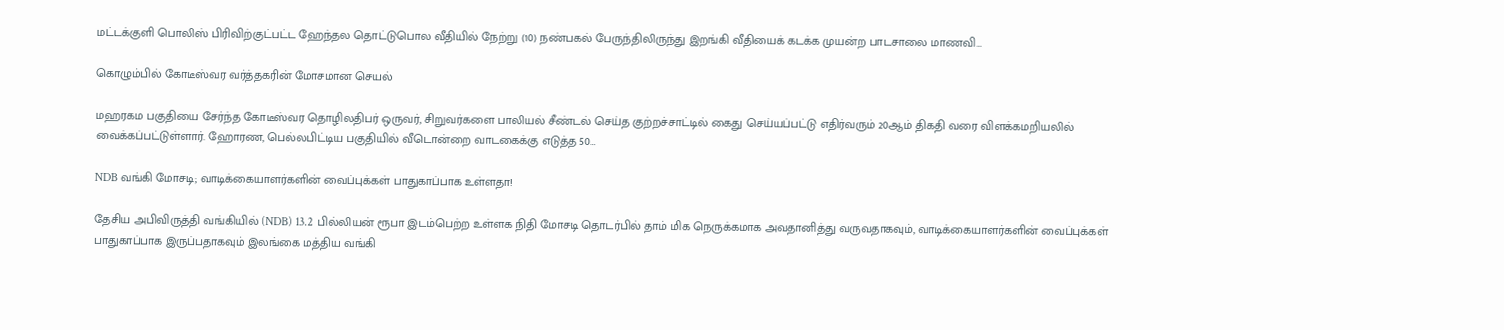மட்டக்குளி பொலிஸ் பிரிவிற்குட்பட்ட ஹேந்தல தொட்டுபொல வீதியில் நேற்று (10) நண்பகல் பேருந்திலிருந்து இறங்கி வீதியைக் கடக்க முயன்ற பாடசாலை மாணவி…

கொழும்பில் கோடீஸ்வர வர்த்தகரின் மோசமான செயல்

மஹரகம பகுதியை சேர்ந்த கோடீஸ்வர தொழிலதிபர் ஒருவர், சிறுவர்களை பாலியல் சீண்டல் செய்த குற்றச்சாட்டில் கைது செய்யப்பட்டு எதிர்வரும் 20ஆம் திகதி வரை விளக்கமறியலில் வைக்கப்பட்டுள்ளார். ஹோரண, பெல்லபிட்டிய பகுதியில் வீடொன்றை வாடகைக்கு எடுத்த 50…

NDB வங்கி மோசடி; வாடிக்கையாளர்களின் வைப்புக்கள் பாதுகாப்பாக உள்ளதா!

தேசிய அபிவிருத்தி வங்கியில் (NDB) 13.2 பில்லியன் ரூபா இடம்பெற்ற உள்ளக நிதி மோசடி தொடர்பில் தாம் மிக நெருக்கமாக அவதானித்து வருவதாகவும், வாடிக்கையாளர்களின் வைப்புக்கள் பாதுகாப்பாக இருப்பதாகவும் இலங்கை மத்திய வங்கி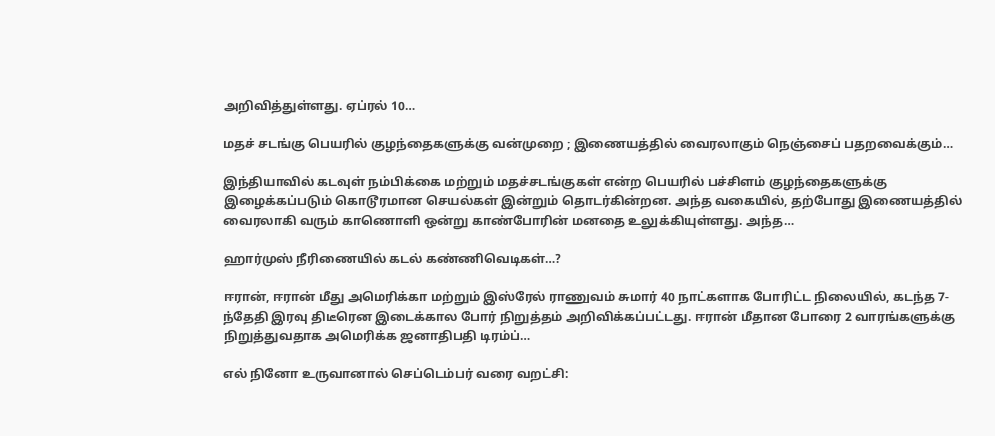அறிவித்துள்ளது. ஏப்ரல் 10…

மதச் சடங்கு பெயரில் குழந்தைகளுக்கு வன்முறை ; இணையத்தில் வைரலாகும் நெஞ்சைப் பதறவைக்கும்…

இந்தியாவில் கடவுள் நம்பிக்கை மற்றும் மதச்சடங்குகள் என்ற பெயரில் பச்சிளம் குழந்தைகளுக்கு இழைக்கப்படும் கொடூரமான செயல்கள் இன்றும் தொடர்கின்றன. அந்த வகையில், தற்போது இணையத்தில் வைரலாகி வரும் காணொளி ஒன்று காண்போரின் மனதை உலுக்கியுள்ளது. அந்த…

ஹார்முஸ் நீரிணையில் கடல் கண்ணிவெடிகள்…?

ஈரான், ஈரான் மீது அமெரிக்கா மற்றும் இஸ்ரேல் ராணுவம் சுமார் 40 நாட்களாக போரிட்ட நிலையில், கடந்த 7-ந்தேதி இரவு திடீரென இடைக்கால போர் நிறுத்தம் அறிவிக்கப்பட்டது. ஈரான் மீதான போரை 2 வாரங்களுக்கு நிறுத்துவதாக அமெரிக்க ஜனாதிபதி டிரம்ப்…

எல் நினோ உருவானால் செப்டெம்பர் வரை வறட்சி: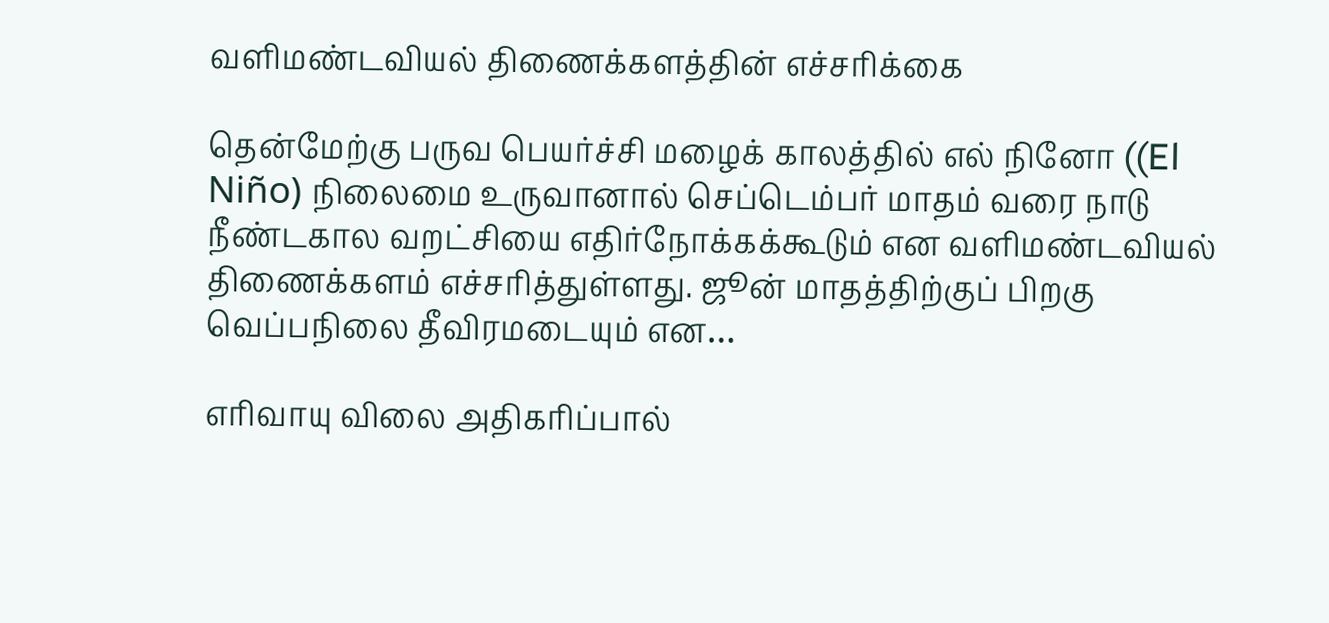வளிமண்டவியல் திணைக்களத்தின் எச்சரிக்கை

தென்மேற்கு பருவ பெயர்ச்சி மழைக் காலத்தில் எல் நினோ ((El Niño) நிலைமை உருவானால் செப்டெம்பர் மாதம் வரை நாடு நீண்டகால வறட்சியை எதிர்நோக்கக்கூடும் என வளிமண்டவியல் திணைக்களம் எச்சரித்துள்ளது. ஜூன் மாதத்திற்குப் பிறகு வெப்பநிலை தீவிரமடையும் என…

எரிவாயு விலை அதிகரிப்பால்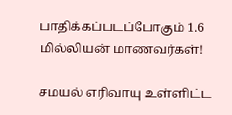பாதிக்கப்படப்போகும் 1.6 மில்லியன் மாணவர்கள்!

சமயல் எரிவாயு உள்ளிட்ட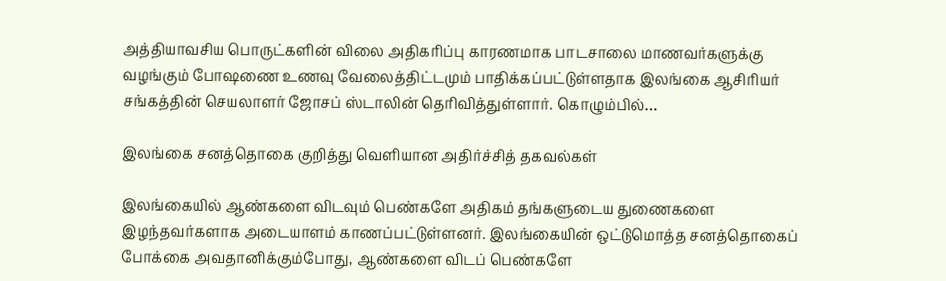அத்தியாவசிய பொருட்களின் விலை அதிகரிப்பு காரணமாக பாடசாலை மாணவர்களுக்கு வழங்கும் போஷணை உணவு வேலைத்திட்டமும் பாதிக்கப்பட்டுள்ளதாக இலங்கை ஆசிரியர் சங்கத்தின் செயலாளர் ஜோசப் ஸ்டாலின் தெரிவித்துள்ளார். கொழும்பில்…

இலங்கை சனத்தொகை குறித்து வெளியான அதிர்ச்சித் தகவல்கள்

இலங்கையில் ஆண்களை விடவும் பெண்களே அதிகம் தங்களுடைய துணைகளை இழந்தவர்களாக அடையாளம் காணப்பட்டுள்ளனர். இலங்கையின் ஒட்டுமொத்த சனத்தொகைப் போக்கை அவதானிக்கும்போது, ஆண்களை விடப் பெண்களே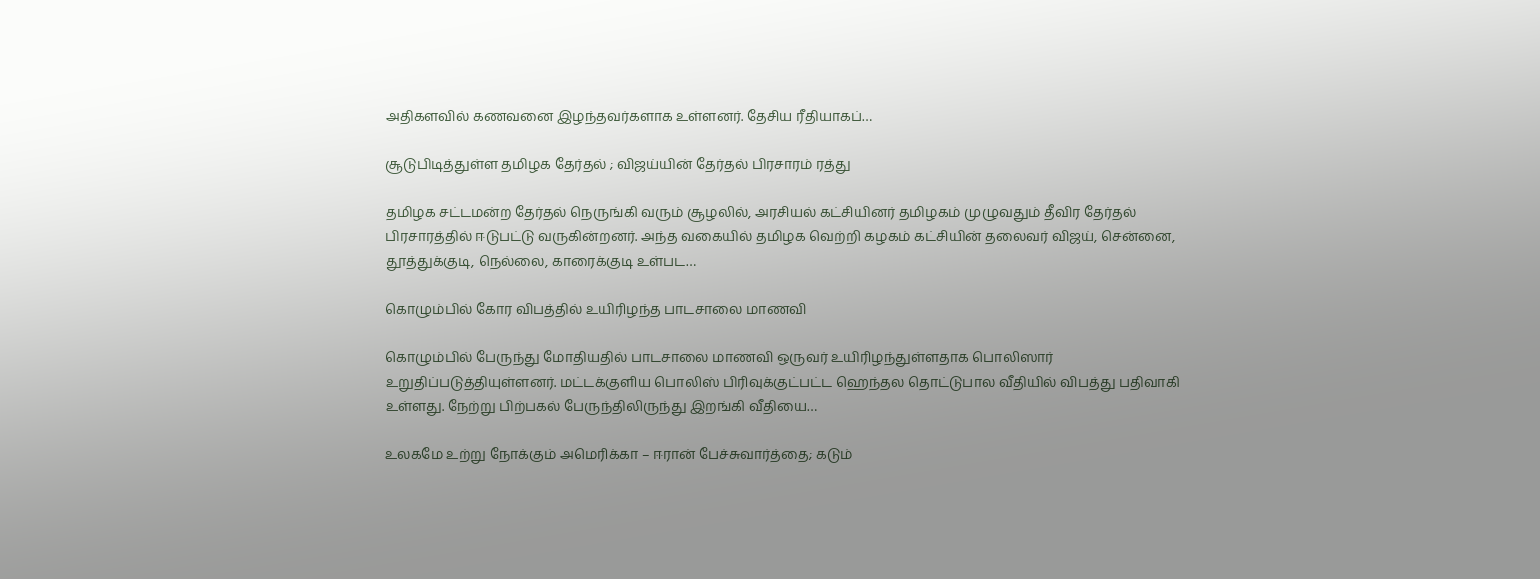அதிகளவில் கணவனை இழந்தவர்களாக உள்ளனர். தேசிய ரீதியாகப்…

சூடுபிடித்துள்ள தமிழக தேர்தல் ; விஜய்யின் தேர்தல் பிரசாரம் ரத்து

தமிழக சட்டமன்ற தேர்தல் நெருங்கி வரும் சூழலில், அரசியல் கட்சியினர் தமிழகம் முழுவதும் தீவிர தேர்தல் பிரசாரத்தில் ஈடுபட்டு வருகின்றனர். அந்த வகையில் தமிழக வெற்றி கழகம் கட்சியின் தலைவர் விஜய், சென்னை, தூத்துக்குடி, நெல்லை, காரைக்குடி உள்பட…

கொழும்பில் கோர விபத்தில் உயிரிழந்த பாடசாலை மாணவி

கொழும்பில் பேருந்து மோதியதில் பாடசாலை மாணவி ஒருவர் உயிரிழந்துள்ளதாக பொலிஸார் உறுதிப்படுத்தியுள்ளனர். மட்டக்குளிய பொலிஸ் பிரிவுக்குட்பட்ட ஹெந்தல தொட்டுபால வீதியில் விபத்து பதிவாகி உள்ளது. நேற்று பிற்பகல் பேருந்திலிருந்து இறங்கி வீதியை…

உலகமே உற்று நோக்கும் அமெரிக்கா – ஈரான் பேச்சுவார்த்தை; கடும்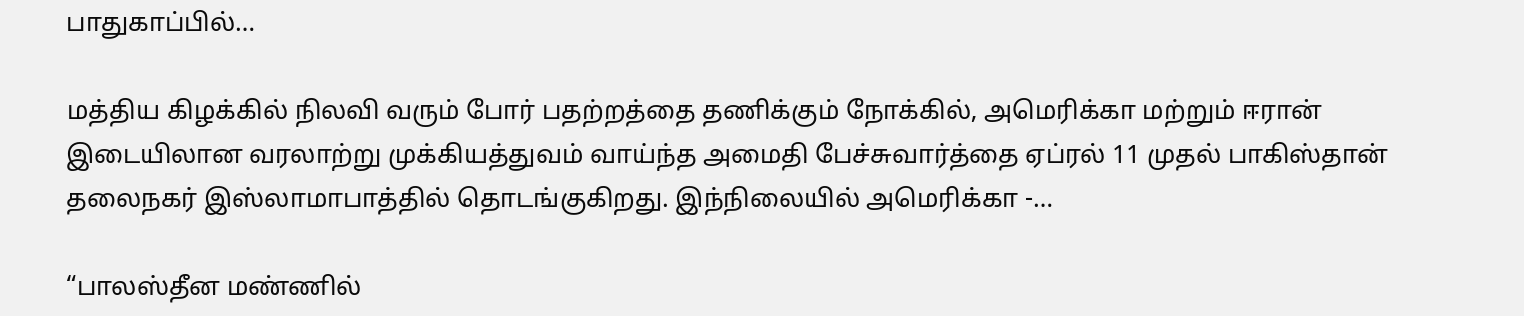பாதுகாப்பில்…

மத்திய கிழக்கில் நிலவி வரும் போர் பதற்றத்தை தணிக்கும் நோக்கில், அமெரிக்கா மற்றும் ஈரான் இடையிலான வரலாற்று முக்கியத்துவம் வாய்ந்த அமைதி பேச்சுவார்த்தை ஏப்ரல் 11 முதல் பாகிஸ்தான் தலைநகர் இஸ்லாமாபாத்தில் தொடங்குகிறது. இந்நிலையில் அமெரிக்கா -…

“பாலஸ்தீன மண்ணில்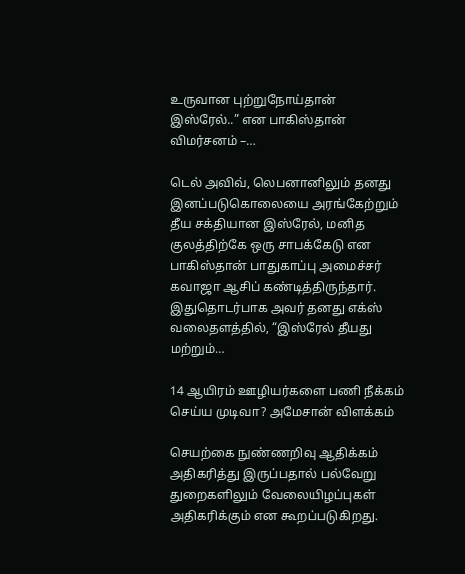உருவான புற்றுநோய்தான் இஸ்ரேல்..” என பாகிஸ்தான் விமர்சனம் –…

டெல் அவிவ், லெபனானிலும் தனது இனப்படுகொலையை அரங்கேற்றும் தீய சக்தியான இஸ்ரேல், மனித குலத்திற்கே ஒரு சாபக்கேடு என பாகிஸ்தான் பாதுகாப்பு அமைச்சர் கவாஜா ஆசிப் கண்டித்திருந்தார். இதுதொடர்பாக அவர் தனது எக்ஸ் வலைதளத்தில், “இஸ்ரேல் தீயது மற்றும்…

14 ஆயிரம் ஊழியர்களை பணி நீக்கம் செய்ய முடிவா? அமேசான் விளக்கம்

செயற்கை நுண்ணறிவு ஆதிக்கம் அதிகரித்து இருப்பதால் பல்வேறு துறைகளிலும் வேலையிழப்புகள் அதிகரிக்கும் என கூறப்படுகிறது.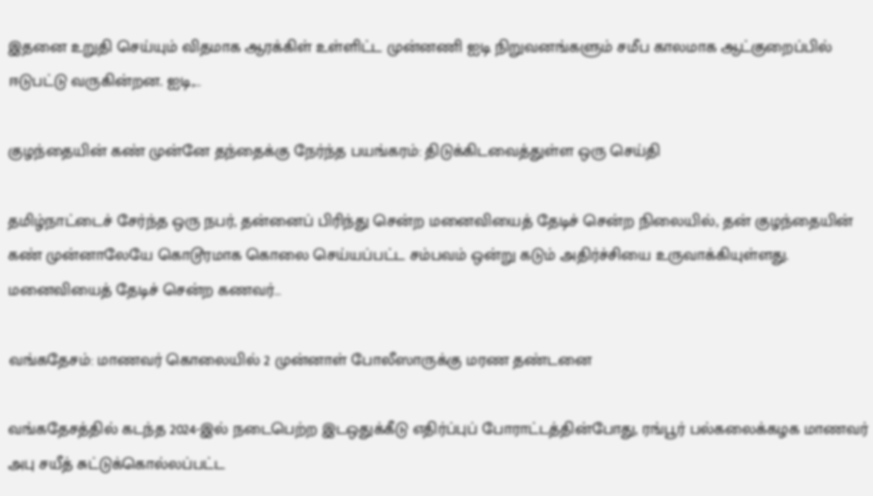இதனை உறுதி செய்யும் விதமாக ஆரக்கிள் உள்ளிட்ட முன்னணி ஐடி நிறுவனங்களும் சமீப காலமாக ஆட்குறைப்பில் ஈடுபட்டு வருகின்றன. ஐடி,…

குழந்தையின் கண் முன்னே தந்தைக்கு நேர்ந்த பயங்கரம்: திடுக்கிடவைத்துள்ள ஒரு செய்தி

தமிழ்நாட்டைச் சேர்ந்த ஒரு நபர், தன்னைப் பிரிந்து சென்ற மனைவியைத் தேடிச் சென்ற நிலையில், தன் குழந்தையின் கண் முன்னாலேயே கொடூரமாக கொலை செய்யப்பட்ட சம்பவம் ஒன்று கடும் அதிர்ச்சியை உருவாக்கியுள்ளது. மனைவியைத் தேடிச் சென்ற கணவர்…

வங்கதேசம்: மாணவர் கொலையில் 2 முன்னாள் போலீஸாருக்கு மரண தண்டனை

வங்கதேசத்தில் கடந்த 2024-இல் நடைபெற்ற இடஒதுக்கீடு எதிர்ப்புப் போராட்டத்தின்போது, ரங்பூர் பல்கலைக்கழக மாணவர் அபு சயீத் சுட்டுக்கொல்லப்பட்ட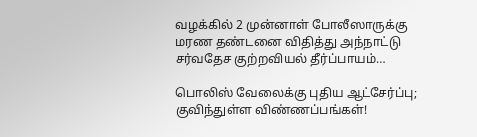வழக்கில் 2 முன்னாள் போலீஸாருக்கு மரண தண்டனை விதித்து அந்நாட்டு சர்வதேச குற்றவியல் தீர்ப்பாயம்…

பொலிஸ் வேலைக்கு புதிய ஆட்சேர்ப்பு; குவிந்துள்ள விண்ணப்பங்கள்!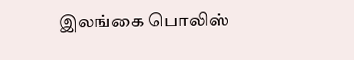இலங்கை பொலிஸ்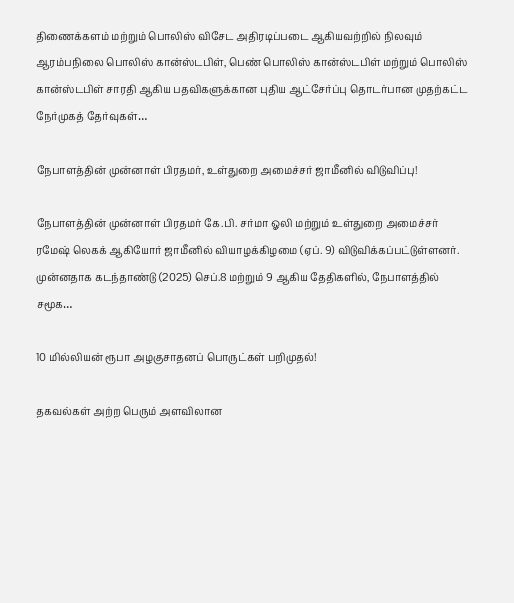திணைக்களம் மற்றும் பொலிஸ் விசேட அதிரடிப்படை ஆகியவற்றில் நிலவும் ஆரம்பநிலை பொலிஸ் கான்ஸ்டபிள், பெண் பொலிஸ் கான்ஸ்டபிள் மற்றும் பொலிஸ் கான்ஸ்டபிள் சாரதி ஆகிய பதவிகளுக்கான புதிய ஆட்சேர்ப்பு தொடர்பான முதற்கட்ட நேர்முகத் தேர்வுகள்…

நேபாளத்தின் முன்னாள் பிரதமர், உள்துறை அமைச்சர் ஜாமீனில் விடுவிப்பு!

நேபாளத்தின் முன்னாள் பிரதமர் கே.பி. சர்மா ஓலி மற்றும் உள்துறை அமைச்சர் ரமேஷ் லெகக் ஆகியோர் ஜாமீனில் வியாழக்கிழமை (ஏப். 9) விடுவிக்கப்பட்டுள்ளனர். முன்னதாக கடந்தாண்டு (2025) செப்.8 மற்றும் 9 ஆகிய தேதிகளில், நேபாளத்தில் சமூக…

10 மில்லியன் ரூபா அழகுசாதனப் பொருட்கள் பறிமுதல்!

தகவல்கள் அற்ற பெரும் அளவிலான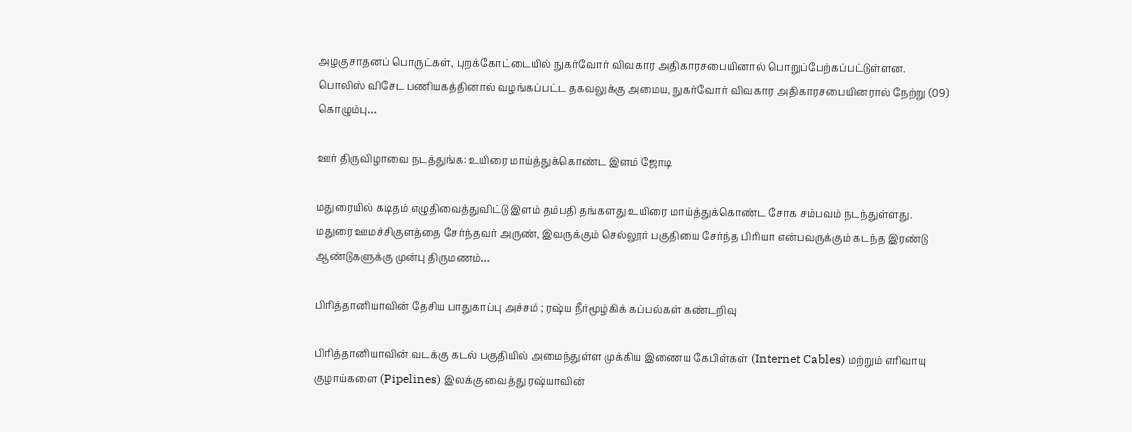அழகுசாதனப் பொருட்கள், புறக்கோட்டையில் நுகர்வோர் விவகார அதிகாரசபையினால் பொறுப்பேற்கப்பட்டுள்ளன. பொலிஸ் விசேட பணியகத்தினால் வழங்கப்பட்ட தகவலுக்கு அமைய, நுகர்வோர் விவகார அதிகாரசபையினரால் நேற்று (09) கொழும்பு…

ஊர் திருவிழாவை நடத்துங்க: உயிரை மாய்த்துக்கொண்ட இளம் ஜோடி

மதுரையில் கடிதம் எழுதிவைத்துவிட்டு இளம் தம்பதி தங்களது உயிரை மாய்த்துக்கொண்ட சோக சம்பவம் நடந்துள்ளது. மதுரை ஊமச்சிகுளத்தை சேர்ந்தவர் அருண், இவருக்கும் செல்லூர் பகுதியை சேர்ந்த பிரியா என்பவருக்கும் கடந்த இரண்டு ஆண்டுகளுக்கு முன்பு திருமணம்…

பிரித்தானியாவின் தேசிய பாதுகாப்பு அச்சம் ; ரஷ்ய நீர்மூழ்கிக் கப்பல்கள் கண்டறிவு

பிரித்தானியாவின் வடக்கு கடல் பகுதியில் அமைந்துள்ள முக்கிய இணைய கேபிள்கள் (Internet Cables) மற்றும் எரிவாயு குழாய்களை (Pipelines) இலக்கு வைத்து ரஷ்யாவின்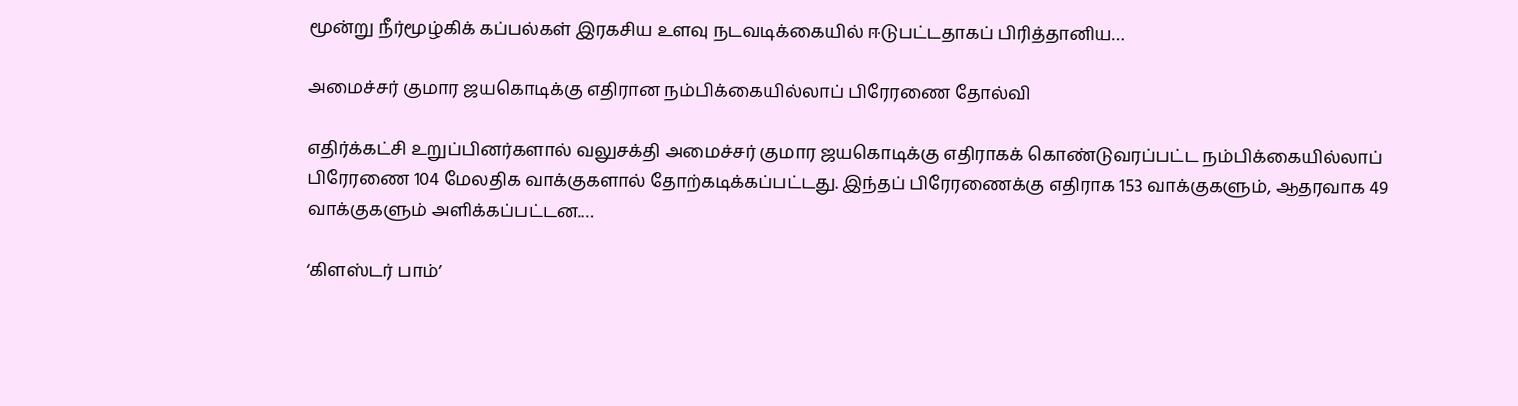மூன்று நீர்மூழ்கிக் கப்பல்கள் இரகசிய உளவு நடவடிக்கையில் ஈடுபட்டதாகப் பிரித்தானிய…

அமைச்சர் குமார ஜயகொடிக்கு எதிரான நம்பிக்கையில்லாப் பிரேரணை தோல்வி

எதிர்க்கட்சி உறுப்பினர்களால் வலுசக்தி அமைச்சர் குமார ஜயகொடிக்கு எதிராகக் கொண்டுவரப்பட்ட நம்பிக்கையில்லாப் பிரேரணை 104 மேலதிக வாக்குகளால் தோற்கடிக்கப்பட்டது. இந்தப் பிரேரணைக்கு எதிராக 153 வாக்குகளும், ஆதரவாக 49 வாக்குகளும் அளிக்கப்பட்டன.…

‘கிளஸ்டர் பாம்’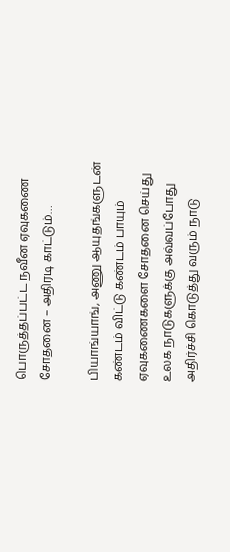பொருத்தப்பட்ட நவீன ஏவுகணை சோதனை – அதிரடி காட்டும்…

பியாங்யாங், அணு ஆயுதங்களுடன் கண்டம் விட்டு கண்டம் பாயும் ஏவுகணைகளை சோதனை செய்து உலக நாடுகளுக்கு அவ்வப்போது அதிர்ச்சி கொடுத்து வரும் நாடு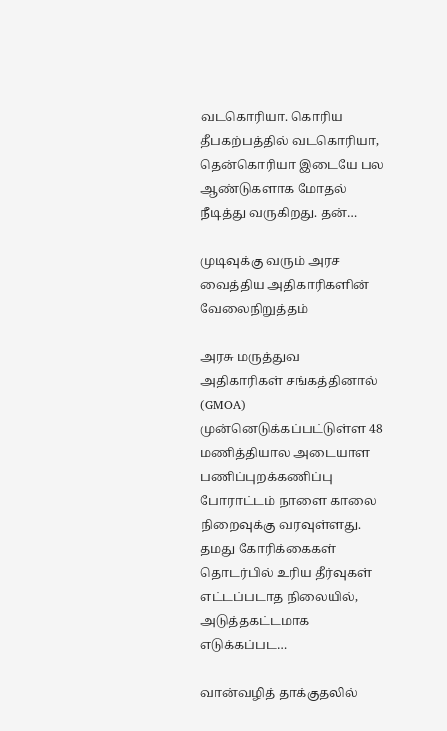வடகொரியா. கொரிய தீபகற்பத்தில் வடகொரியா, தென்கொரியா இடையே பல ஆண்டுகளாக மோதல் நீடித்து வருகிறது. தன்…

முடிவுக்கு வரும் அரச வைத்திய அதிகாரிகளின் வேலைநிறுத்தம்

அரசு மருத்துவ அதிகாரிகள் சங்கத்தினால் (GMOA) முன்னெடுக்கப்பட்டுள்ள 48 மணித்தியால அடையாள பணிப்புறக்கணிப்பு போராட்டம் நாளை காலை நிறைவுக்கு வரவுள்ளது. தமது கோரிக்கைகள் தொடர்பில் உரிய தீர்வுகள் எட்டப்படாத நிலையில், அடுத்தகட்டமாக எடுக்கப்பட…

வான்வழித் தாக்குதலில்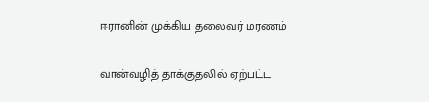ஈரானின் முக்கிய தலைவர் மரணம்

வான்வழித் தாக்குதலில் ஏற்பட்ட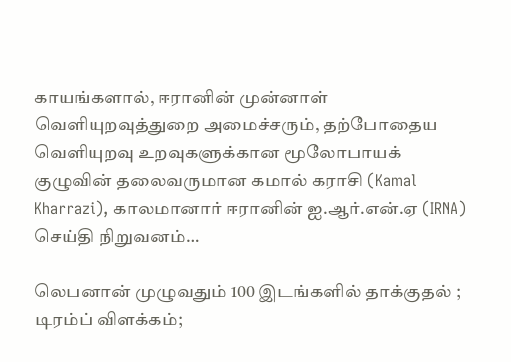காயங்களால், ஈரானின் முன்னாள் வெளியுறவுத்துறை அமைச்சரும், தற்போதைய வெளியுறவு உறவுகளுக்கான மூலோபாயக் குழுவின் தலைவருமான கமால் கராசி (Kamal Kharrazi), காலமானார் ஈரானின் ஐ.ஆர்.என்.ஏ (IRNA) செய்தி நிறுவனம்…

லெபனான் முழுவதும் 100 இடங்களில் தாக்குதல் ; டிரம்ப் விளக்கம்;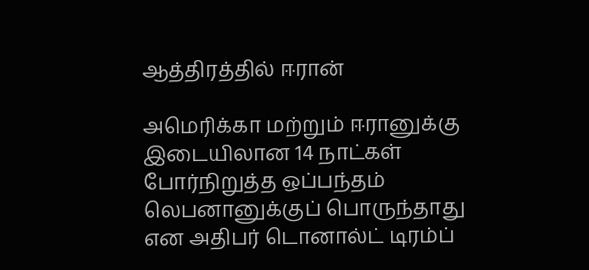ஆத்திரத்தில் ஈரான்

அமெரிக்கா மற்றும் ஈரானுக்கு இடையிலான 14 நாட்கள் போர்நிறுத்த ஒப்பந்தம் லெபனானுக்குப் பொருந்தாது என அதிபர் டொனால்ட் டிரம்ப்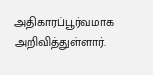அதிகாரப்பூர்வமாக அறிவித்துள்ளார்.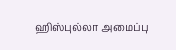ஹிஸ்புல்லா அமைப்பு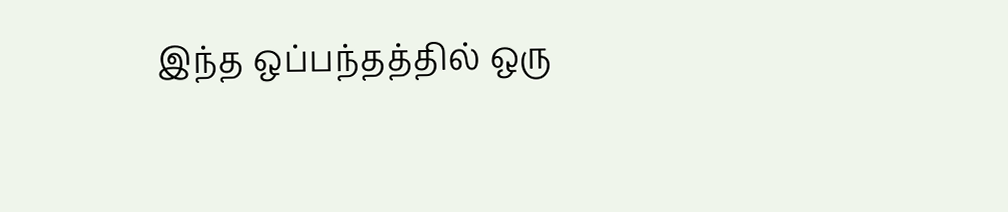இந்த ஒப்பந்தத்தில் ஒரு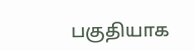பகுதியாக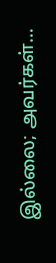இல்லை; அவர்கள்…